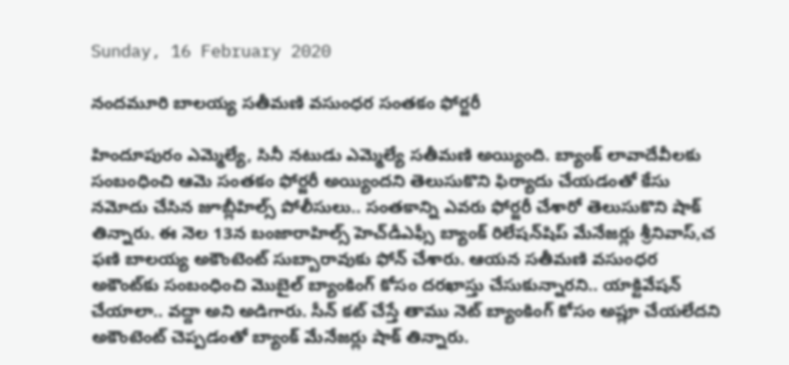Sunday, 16 February 2020

నందమూరి బాలయ్య సతీమణి వసుంధర సంతకం ఫోర్జరీ

హిందూపురం ఎమ్మెల్యే, సినీ నటుడు ఎమ్మెల్యే సతీమణి అయ్యింది. బ్యాంక్ లావాదేవీలకు సంబంధించి ఆమె సంతకం ఫోర్జరీ అయ్యిందని తెలుసుకొని ఫిర్యాదు చేయడంతో కేసు నమోదు చేసిన జూబ్లీహిల్స్ పోలీసులు.. సంతకాన్ని ఎవరు ఫోర్జరీ చేశారో తెలుసుకొని షాక్ తిన్నారు. ఈ నెల 13న బంజారాహిల్స్ హెచ్‌డీఎఫ్సీ బ్యాంక్ రిలేషన్‌షిప్ మేనేజర్లు శ్రీనివాస్,చ ఫణి బాలయ్య అకౌంటెంట్ సుబ్బారావుకు ఫోన్ చేశారు. ఆయన సతీమణి వసుంధర అకౌంట్‌కు సంబంధించి మొబైల్ బ్యాంకింగ్ కోసం దరఖాస్తు చేసుకున్నారని.. యాక్టివేషన్ చేయాలా.. వద్దా అని అడిగారు. సీన్ కట్ చేస్తే తాము నెట్ బ్యాంకింగ్ కోసం అప్లూ చేయలేదని అకౌంటెంట్ చెప్పడంతో బ్యాంక్ మేనేజర్లు షాక్ తిన్నారు.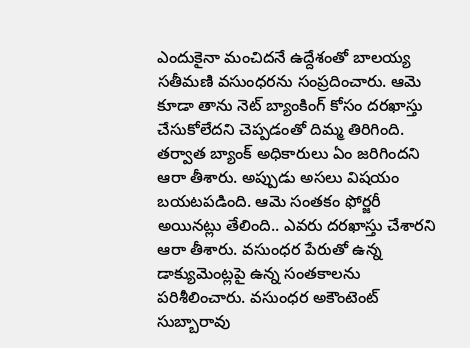ఎందుకైనా మంచిదనే ఉద్దేశంతో బాలయ్య సతీమణి వసుంధరను సంప్రదించారు. ఆమె కూడా తాను నెట్ బ్యాంకింగ్ కోసం దరఖాస్తు చేసుకోలేదని చెప్పడంతో దిమ్మ తిరిగింది. తర్వాత బ్యాంక్ అధికారులు ఏం జరిగిందని ఆరా తీశారు. అప్పుడు అసలు విషయం బయటపడింది. ఆమె సంతకం ఫోర్జరీ అయినట్లు తేలింది.. ఎవరు దరఖాస్తు చేశారని ఆరా తీశారు. వసుంధర పేరుతో ఉన్న డాక్యుమెంట్లపై ఉన్న సంతకాలను పరిశీలించారు. వసుంధర అకౌంటెంట్ సుబ్బారావు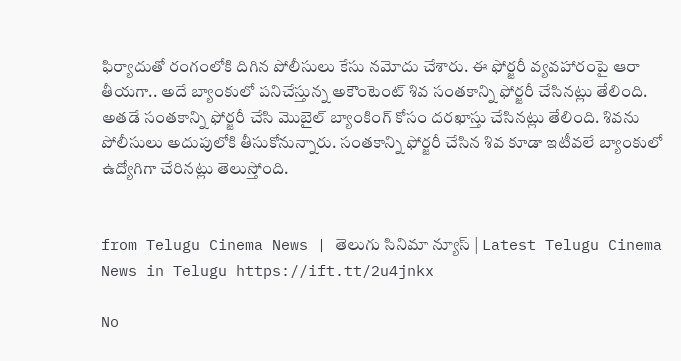ఫిర్యాదుతో రంగంలోకి దిగిన పోలీసులు కేసు నమోదు చేశారు. ఈ ఫోర్జరీ వ్యవహారంపై ఆరా తీయగా.. అదే బ్యాంకులో పనిచేస్తున్న అకౌంటెంట్ శివ సంతకాన్ని ఫోర్జరీ చేసినట్లు తేలింది. అతడే సంతకాన్ని ఫోర్జరీ చేసి మొబైల్‌ బ్యాంకింగ్‌ కోసం దరఖాస్తు చేసినట్లు తేలింది. శివను పోలీసులు అదుపులోకి తీసుకోనున్నారు. సంతకాన్ని ఫోర్జరీ చేసిన శివ కూడా ఇటీవలే బ్యాంకులో ఉద్యోగిగా చేరినట్లు తెలుస్తోంది.


from Telugu Cinema News | తెలుగు సినిమా న్యూస్ | Latest Telugu Cinema News in Telugu https://ift.tt/2u4jnkx

No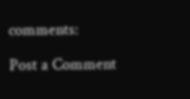comments:

Post a Comment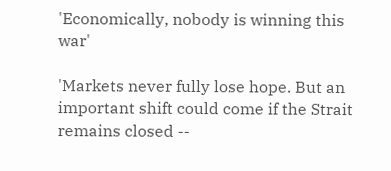'Economically, nobody is winning this war'

'Markets never fully lose hope. But an important shift could come if the Strait remains closed --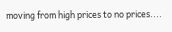moving from high prices to no prices....